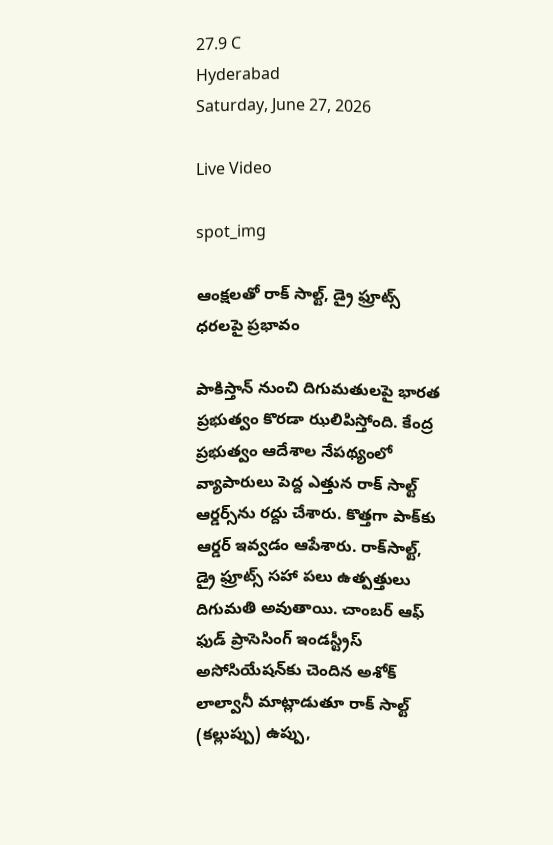27.9 C
Hyderabad
Saturday, June 27, 2026

Live Video

spot_img

ఆంక్షలతో రాక్ సాల్ట్, డ్రై ఫ్రూట్స్ ధరలపై ప్రభావం

పాకిస్తాన్‌ నుంచి దిగుమతులపై భారత ప్రభుత్వం కొరడా ఝలిపిస్తోంది. కేంద్ర ప్రభుత్వం ఆదేశాల నేపథ్యంలో వ్యాపారులు పెద్ద ఎత్తున రాక్‌ సాల్ట్‌ ఆర్డర్స్‌ను రద్దు చేశారు. కొత్తగా పాక్‌కు ఆర్డర్‌ ఇవ్వడం ఆపేశారు. రాక్‌సాల్ట్‌, డ్రై ఫ్రూట్స్‌ సహా పలు ఉత్పత్తులు దిగుమతి అవుతాయి. చాంబర్ ఆఫ్ ఫుడ్ ప్రాసెసింగ్ ఇండస్ట్రీస్ అసోసియేషన్‌కు చెందిన అశోక్ లాల్వానీ మాట్లాడుతూ రాక్ సాల్ట్ (కల్లుప్పు) ఉప్పు,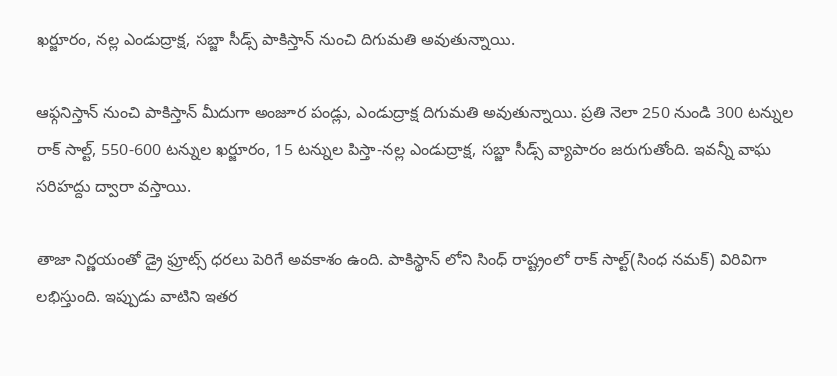ఖర్జూరం, నల్ల ఎండుద్రాక్ష, సబ్జా సీడ్స్‌ పాకిస్తాన్ నుంచి దిగుమతి అవుతున్నాయి.

ఆఫ్గనిస్తాన్ నుంచి పాకిస్తాన్ మీదుగా అంజూర పండ్లు, ఎండుద్రాక్ష దిగుమతి అవుతున్నాయి. ప్రతి నెలా 250 నుండి 300 టన్నుల రాక్ సాల్ట్, 550-600 టన్నుల ఖర్జూరం, 15 టన్నుల పిస్తా-నల్ల ఎండుద్రాక్ష, సబ్జా సీడ్స్‌ వ్యాపారం జరుగుతోంది. ఇవన్నీ వాఘ సరిహద్దు ద్వారా వస్తాయి.

తాజా నిర్ణయంతో డ్రై ఫ్రూట్స్ ధరలు పెరిగే అవకాశం ఉంది. పాకిస్థాన్ లోని సింధ్ రాష్ట్రంలో రాక్ సాల్ట్(సింధ నమక్) విరివిగా లభిస్తుంది. ఇప్పుడు వాటిని ఇతర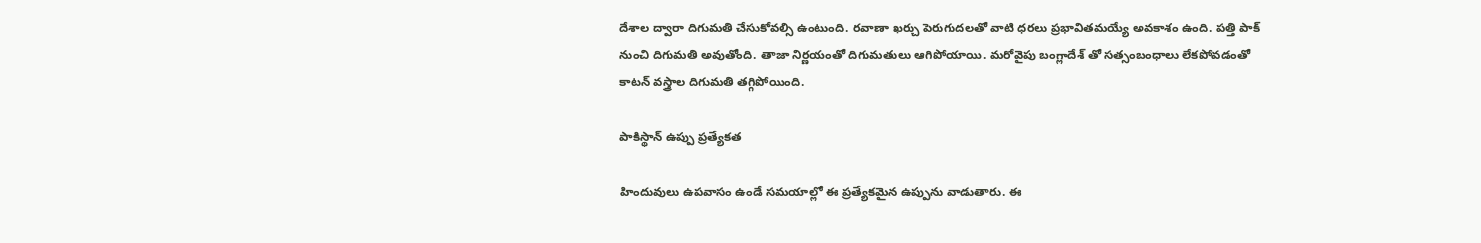దేశాల ద్వారా దిగుమతి చేసుకోవల్సి ఉంటుంది. రవాణా ఖర్చు పెరుగుదలతో వాటి ధరలు ప్రభావితమయ్యే అవకాశం ఉంది. పత్తి పాక్‌ నుంచి దిగుమతి అవుతోంది. తాజా నిర్ణయంతో దిగుమతులు ఆగిపోయాయి. మరోవైపు బంగ్లాదేశ్ తో సత్సంబంధాలు లేకపోవడంతో కాటన్ వస్త్రాల దిగుమతి తగ్గిపోయింది.

పాకిస్థాన్ ఉప్పు ప్రత్యేకత

హిందువులు ఉపవాసం ఉండే సమయాల్లో ఈ ప్రత్యేకమైన ఉప్పును వాడుతారు. ఈ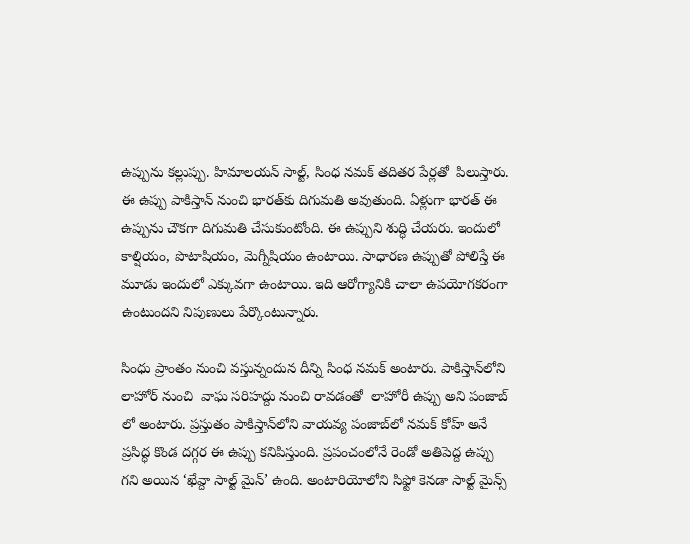ఉప్పును కల్లుప్పు. హిమాలయన్‌ సాల్ట్, సింధ నమక్ తదితర పేర్లతో  పిలుస్తారు. ఈ ఉప్పు పాకిస్తాన్‌ నుంచి భారత్‌కు దిగుమతి అవుతుంది. ఏళ్లుగా భారత్‌ ఈ ఉప్పును చౌకగా దిగుమతి చేసుకుంటోంది. ఈ ఉప్పుని శుద్ధి చేయరు. ఇందులో కాల్షియం, పొటాషియం, మెగ్నీషియం ఉంటాయి. సాధారణ ఉప్పుతో పోలిస్తే ఈ మూడు ఇందులో ఎక్కువగా ఉంటాయి. ఇది ఆరోగ్యానికి చాలా ఉపయోగకరంగా ఉంటుందని నిపుణులు పేర్కొంటున్నారు.

సింధు ప్రాంతం నుంచి వస్తున్నందున దీన్ని సింధ నమక్ అంటారు. పాకిస్తాన్‌లోని లాహోర్ నుంచి  వాఘ సరిహద్దు నుంచి రావడంతో  లాహోరీ ఉప్పు అని పంజాబ్ లో అంటారు. ప్రస్తుతం పాకిస్తాన్‌లోని వాయవ్య పంజాబ్‌లో నమక్ కోహ్ అనే ప్రసిద్ధ కొండ దగ్గర ఈ ఉప్పు కనిపిస్తుంది. ప్రపంచంలోనే రెండో అతిపెద్ద ఉప్పు గని అయిన ‘ఖేవ్దా సాల్ట్ మైన్’ ఉంది. అంటారియోలోని సిఫ్టో కెనడా సాల్ట్ మైన్స్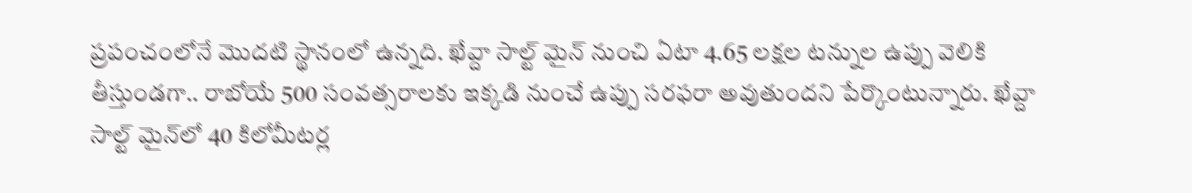ప్రపంచంలోనే మొదటి స్థానంలో ఉన్నది. ఖేవ్దా సాల్ట్ మైన్ నుంచి ఏటా 4.65 లక్షల టన్నుల ఉప్పు వెలికి తీస్తుండగా.. రాబోయే 500 సంవత్సరాలకు ఇక్కడి నుంచే ఉప్పు సరఫరా అవుతుందని పేర్కొంటున్నారు. ఖేవ్దా సాల్ట్ మైన్‌లో 40 కిలోమీటర్ల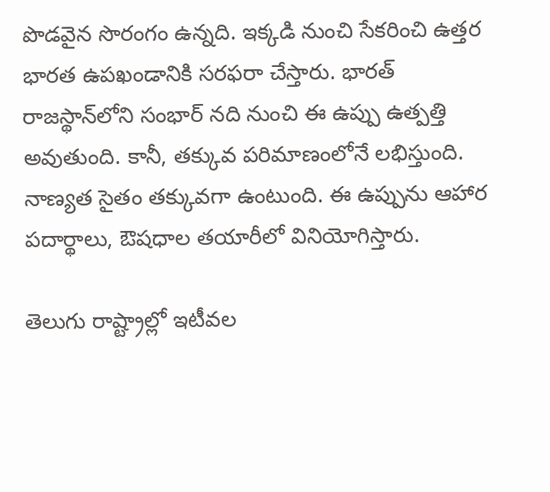పొడవైన సొరంగం ఉన్నది. ఇక్కడి నుంచి సేకరించి ఉత్తర భారత ఉపఖండానికి సరఫరా చేస్తారు. భారత్‌ రాజస్థాన్‌లోని సంభార్ నది నుంచి ఈ ఉప్పు ఉత్పత్తి అవుతుంది. కానీ, తక్కువ పరిమాణంలోనే లభిస్తుంది. నాణ్యత సైతం తక్కువగా ఉంటుంది. ఈ ఉప్పును ఆహార పదార్థాలు, ఔషధాల తయారీలో వినియోగిస్తారు.

తెలుగు రాష్ట్రాల్లో ఇటీవల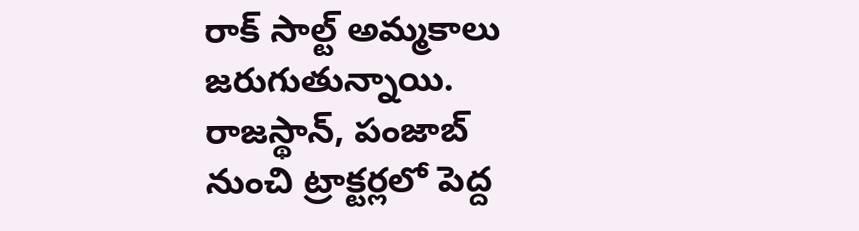రాక్ సాల్ట్ అమ్మకాలు జరుగుతున్నాయి. రాజస్థాన్, పంజాబ్ నుంచి ట్రాక్టర్లలో పెద్ద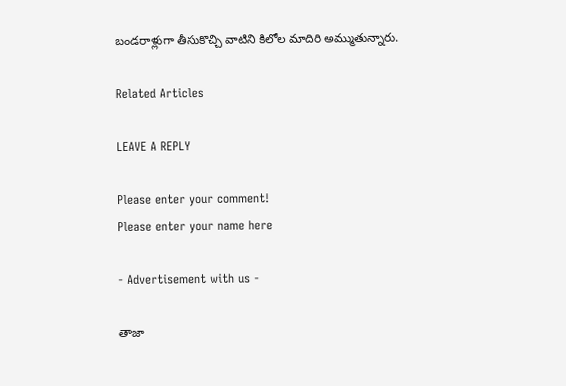బండరాళ్లుగా తీసుకొచ్చి వాటిని కిలోల మాదిరి అమ్ముతున్నారు.

Related Articles

LEAVE A REPLY

Please enter your comment!
Please enter your name here

- Advertisement with us -

తాజా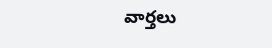వార్తలు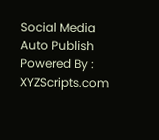Social Media Auto Publish Powered By : XYZScripts.com